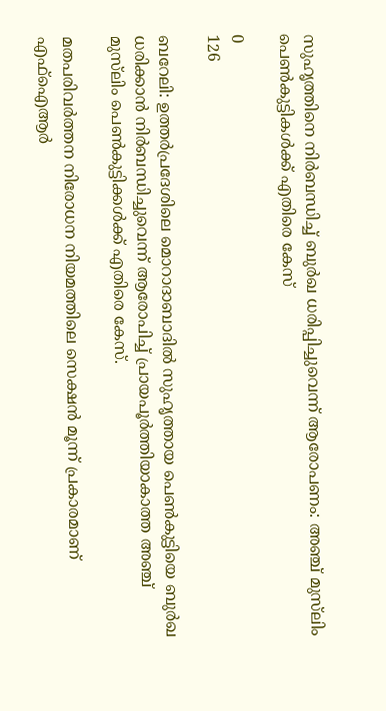സുഹൃത്തിനെ നിർബന്ധിച്ച് ബുർഖ ധരിപ്പിച്ചുവെന്ന് ആരോപണം: അഞ്ച് മുസ്‌ലിം പെൺകുട്ടികൾക്ക് എതിരെ കേസ്

0
126

ബറേലി: ഉത്തർപ്രദേശിലെ മൊറാദാബാദിൽ സുഹൃത്തായ പെൺകുട്ടിയെ ബുർഖ ധരിക്കാൻ നിർബന്ധിച്ചുവെന്ന് ആരോപിച്ച് പ്രായപൂർത്തിയാകാത്ത അഞ്ച് മുസ്‌ലിം പെൺകുട്ടിക്കൾക്ക് എതിരെ കേസ്.

മതപരിവർത്തന നിരോധന നിയമത്തിലെ സെക്ഷൻ മൂന്ന് പ്രകാരമാണ് എഫ്‌ഐആർ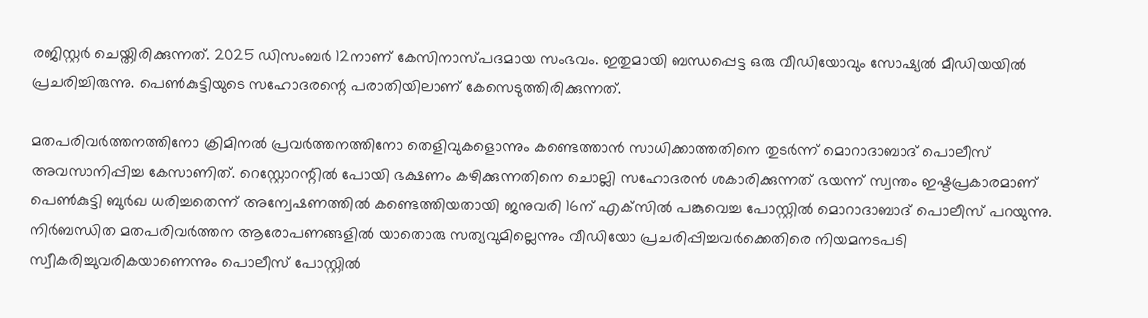രജിസ്റ്റർ ചെയ്തിരിക്കുന്നത്. 2025 ഡിസംബർ 12നാണ് കേസിനാസ്പദമായ സംഭവം. ഇതുമായി ബന്ധപ്പെട്ട ഒരു വീഡിയോവും സോഷ്യൽ മീഡിയയിൽ പ്രചരിച്ചിരുന്നു. പെൺകുട്ടിയുടെ സഹോദരന്റെ പരാതിയിലാണ് കേസെടുത്തിരിക്കുന്നത്.

മതപരിവർത്തനത്തിനോ ക്രിമിനൽ പ്രവർത്തനത്തിനോ തെളിവുകളൊന്നും കണ്ടെത്താൻ സാധിക്കാത്തതിനെ തുടർന്ന് മൊറാദാബാദ് പൊലീസ് അവസാനിപ്പിച്ച കേസാണിത്. റെസ്റ്റോറന്റിൽ പോയി ഭക്ഷണം കഴിക്കുന്നതിനെ ചൊല്ലി സഹോദരൻ ശകാരിക്കുന്നത് ഭയന്ന് സ്വന്തം ഇഷ്ടപ്രകാരമാണ് പെൺകുട്ടി ബുർഖ ധരിച്ചതെന്ന് അന്വേഷണത്തിൽ കണ്ടെത്തിയതായി ജനുവരി 16ന് എക്‌സിൽ പങ്കുവെച്ച പോസ്റ്റിൽ മൊറാദാബാദ് പൊലീസ് പറയുന്നു. നിർബന്ധിത മതപരിവർത്തന ആരോപണങ്ങളിൽ യാതൊരു സത്യവുമില്ലെന്നും വീഡിയോ പ്രചരിപ്പിച്ചവർക്കെതിരെ നിയമനടപടി സ്വീകരിച്ചുവരികയാണെന്നും പൊലീസ് പോസ്റ്റിൽ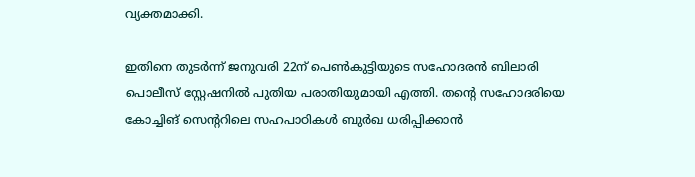വ്യക്തമാക്കി.

ഇതിനെ തുടർന്ന് ജനുവരി 22ന് പെൺകുട്ടിയുടെ സഹോദരൻ ബിലാരി പൊലീസ് സ്റ്റേഷനിൽ പുതിയ പരാതിയുമായി എത്തി. തന്റെ സഹോദരിയെ കോച്ചിങ് സെന്ററിലെ സഹപാഠികൾ ബുർഖ ധരിപ്പിക്കാൻ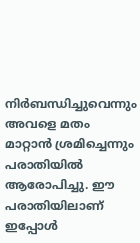നിർബന്ധിച്ചുവെന്നും അവളെ മതം മാറ്റാൻ ശ്രമിച്ചെന്നും പരാതിയിൽ ആരോപിച്ചു. ഈ പരാതിയിലാണ് ഇപ്പോൾ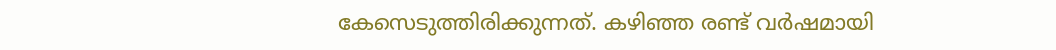കേസെടുത്തിരിക്കുന്നത്. കഴിഞ്ഞ രണ്ട് വർഷമായി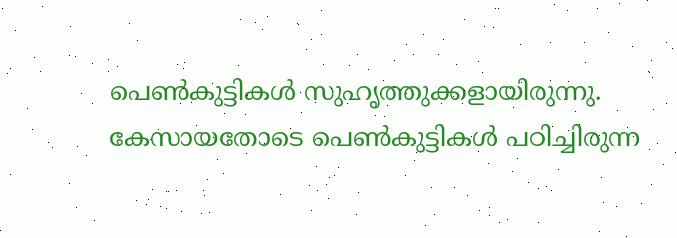പെൺകുട്ടികൾ സുഹൃത്തുക്കളായിരുന്നു. കേസായതോടെ പെൺകുട്ടികൾ പഠിച്ചിരുന്ന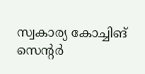സ്വകാര്യ കോച്ചിങ് സെന്റർ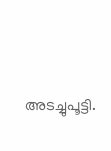അടച്ചുപൂട്ടി.